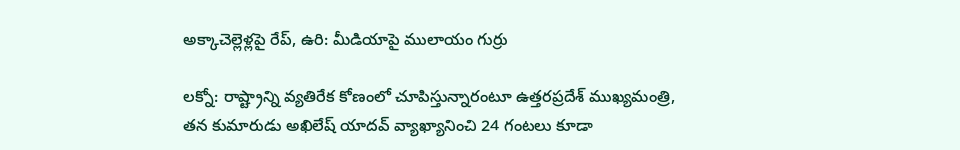అక్కాచెల్లెళ్లపై రేప్, ఉరి: మీడియాపై ములాయం గుర్రు

లక్నో: రాష్ట్రాన్ని వ్యతిరేక కోణంలో చూపిస్తున్నారంటూ ఉత్తరప్రదేశ్ ముఖ్యమంత్రి, తన కుమారుడు అఖిలేష్ యాదవ్ వ్యాఖ్యానించి 24 గంటలు కూడా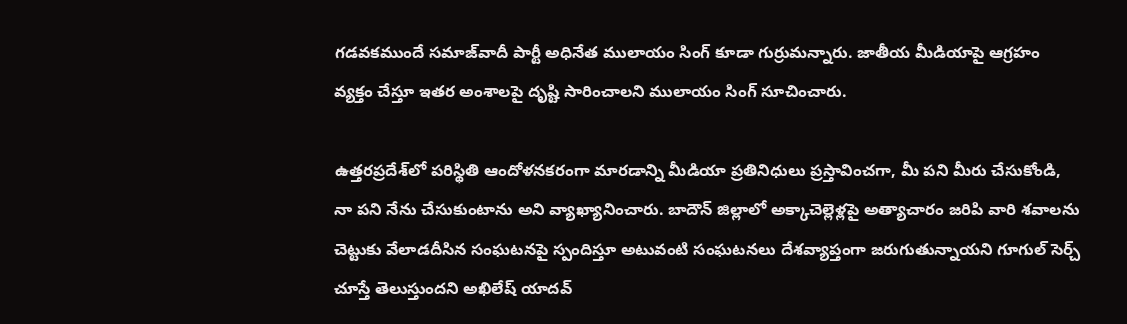గడవకముందే సమాజ్‌వాదీ పార్టీ అధినేత ములాయం సింగ్ కూడా గుర్రుమన్నారు. జాతీయ మీడియాపై ఆగ్రహం వ్యక్తం చేస్తూ ఇతర అంశాలపై దృష్టి సారించాలని ములాయం సింగ్ సూచించారు.

ఉత్తరప్రదేశ్‌లో పరిస్థితి ఆందోళనకరంగా మారడాన్ని మీడియా ప్రతినిధులు ప్రస్తావించగా, మీ పని మీరు చేసుకోండి, నా పని నేను చేసుకుంటాను అని వ్యాఖ్యానించారు. బాదౌన్ జిల్లాలో అక్కాచెల్లెళ్లపై అత్యాచారం జరిపి వారి శవాలను చెట్టుకు వేలాడదీసిన సంఘటనపై స్పందిస్తూ అటువంటి సంఘటనలు దేశవ్యాప్తంగా జరుగుతున్నాయని గూగుల్ సెర్చ్ చూస్తే తెలుస్తుందని అఖిలేష్ యాదవ్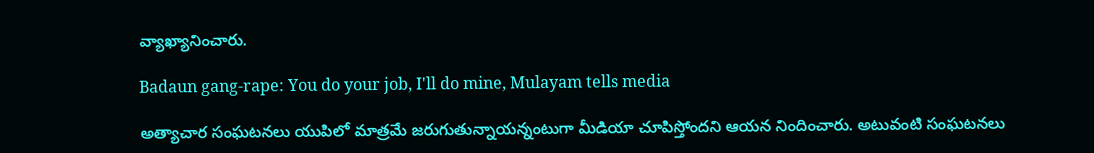వ్యాఖ్యానించారు.

Badaun gang-rape: You do your job, I'll do mine, Mulayam tells media

అత్యాచార సంఘటనలు యుపిలో మాత్రమే జరుగుతున్నాయన్నంటుగా మీడియా చూపిస్తోందని ఆయన నిందించారు. అటువంటి సంఘటనలు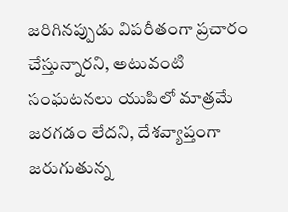జరిగినప్పుడు విపరీతంగా ప్రచారం చేస్తున్నారని, అటువంటి సంఘటనలు యుపిలో మాత్రమే జరగడం లేదని, దేశవ్యాప్తంగా జరుగుతున్న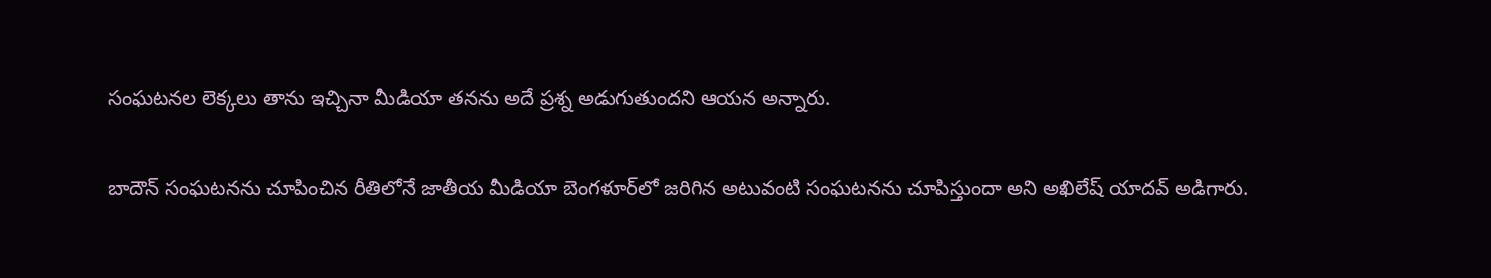సంఘటనల లెక్కలు తాను ఇచ్చినా మీడియా తనను అదే ప్రశ్న అడుగుతుందని ఆయన అన్నారు.

బాదౌన్ సంఘటనను చూపించిన రీతిలోనే జాతీయ మీడియా బెంగళూర్‌లో జరిగిన అటువంటి సంఘటనను చూపిస్తుందా అని అఖిలేష్ యాదవ్ అడిగారు.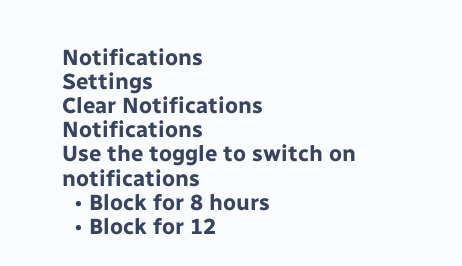Notifications
Settings
Clear Notifications
Notifications
Use the toggle to switch on notifications
  • Block for 8 hours
  • Block for 12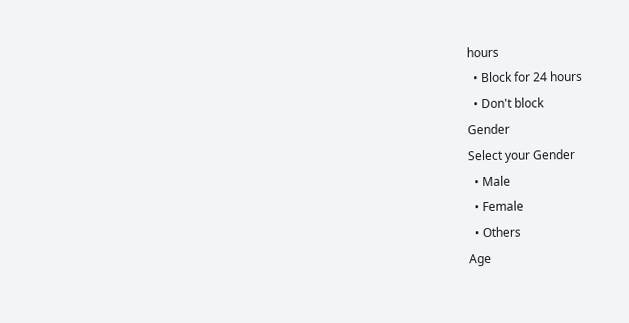hours
  • Block for 24 hours
  • Don't block
Gender
Select your Gender
  • Male
  • Female
  • Others
Age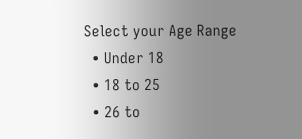Select your Age Range
  • Under 18
  • 18 to 25
  • 26 to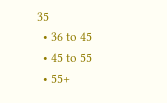35
  • 36 to 45
  • 45 to 55
  • 55+